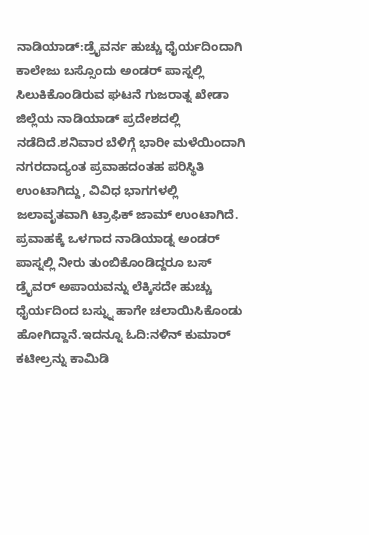ನಾಡಿಯಾಡ್:ಡ್ರೈವರ್ನ ಹುಚ್ಚು ಧೈರ್ಯದಿಂದಾಗಿ ಕಾಲೇಜು ಬಸ್ಸೊಂದು ಅಂಡರ್ ಪಾಸ್ನಲ್ಲಿ ಸಿಲುಕಿಕೊಂಡಿರುವ ಘಟನೆ ಗುಜರಾತ್ನ ಖೇಡಾ ಜಿಲ್ಲೆಯ ನಾಡಿಯಾಡ್ ಪ್ರದೇಶದಲ್ಲಿ ನಡೆದಿದೆ.ಶನಿವಾರ ಬೆಳಿಗ್ಗೆ ಭಾರೀ ಮಳೆಯಿಂದಾಗಿ ನಗರದಾದ್ಯಂತ ಪ್ರವಾಹದಂತಹ ಪರಿಸ್ಥಿತಿ ಉಂಟಾಗಿದ್ದು, ವಿವಿಧ ಭಾಗಗಳಲ್ಲಿ ಜಲಾವೃತವಾಗಿ ಟ್ರಾಫಿಕ್ ಜಾಮ್ ಉಂಟಾಗಿದೆ. ಪ್ರವಾಹಕ್ಕೆ ಒಳಗಾದ ನಾಡಿಯಾಡ್ನ ಅಂಡರ್ ಪಾಸ್ನಲ್ಲಿ ನೀರು ತುಂಬಿಕೊಂಡಿದ್ದರೂ ಬಸ್ ಡ್ರೈವರ್ ಅಪಾಯವನ್ನು ಲೆಕ್ಕಿಸದೇ ಹುಚ್ಚು ಧೈರ್ಯದಿಂದ ಬಸ್ನ್ನು ಹಾಗೇ ಚಲಾಯಿಸಿಕೊಂಡು ಹೋಗಿದ್ದಾನೆ.ಇದನ್ನೂ ಓದಿ:ನಳಿನ್ ಕುಮಾರ್ ಕಟೀಲ್ರನ್ನು ಕಾಮಿಡಿ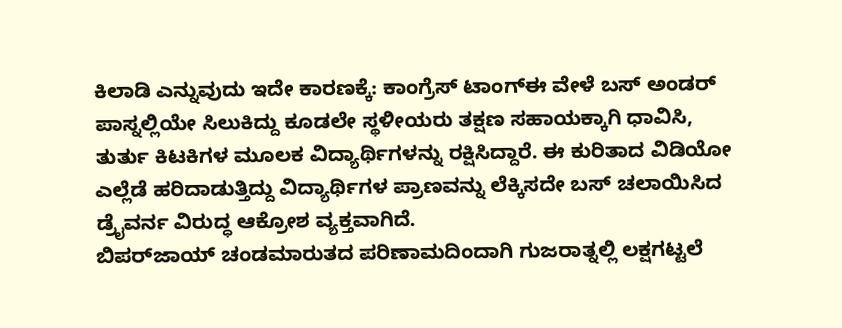ಕಿಲಾಡಿ ಎನ್ನುವುದು ಇದೇ ಕಾರಣಕ್ಕೆ: ಕಾಂಗ್ರೆಸ್ ಟಾಂಗ್ಈ ವೇಳೆ ಬಸ್ ಅಂಡರ್ ಪಾಸ್ನಲ್ಲಿಯೇ ಸಿಲುಕಿದ್ದು ಕೂಡಲೇ ಸ್ಥಳೀಯರು ತಕ್ಷಣ ಸಹಾಯಕ್ಕಾಗಿ ಧಾವಿಸಿ, ತುರ್ತು ಕಿಟಕಿಗಳ ಮೂಲಕ ವಿದ್ಯಾರ್ಥಿಗಳನ್ನು ರಕ್ಷಿಸಿದ್ದಾರೆ. ಈ ಕುರಿತಾದ ವಿಡಿಯೋ ಎಲ್ಲೆಡೆ ಹರಿದಾಡುತ್ತಿದ್ದು ವಿದ್ಯಾರ್ಥಿಗಳ ಪ್ರಾಣವನ್ನು ಲೆಕ್ಕಿಸದೇ ಬಸ್ ಚಲಾಯಿಸಿದ ಡ್ರೈವರ್ನ ವಿರುದ್ಧ ಆಕ್ರೋಶ ವ್ಯಕ್ತವಾಗಿದೆ.
ಬಿಪರ್‌ಜಾಯ್‌ ಚಂಡಮಾರುತದ ಪರಿಣಾಮದಿಂದಾಗಿ ಗುಜರಾತ್ನಲ್ಲಿ ಲಕ್ಷಗಟ್ಟಲೆ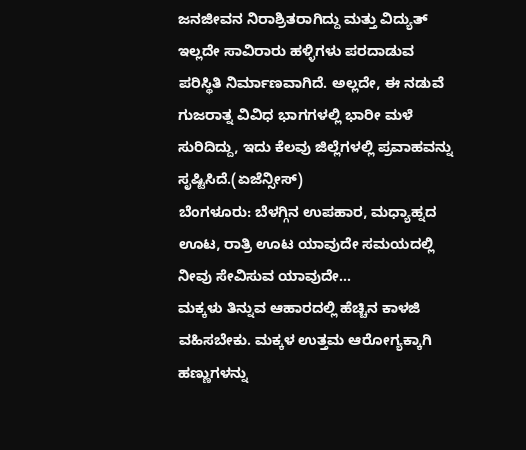ಜನಜೀವನ ನಿರಾಶ್ರಿತರಾಗಿದ್ದು ಮತ್ತು ವಿದ್ಯುತ್‌ ಇಲ್ಲದೇ ಸಾವಿರಾರು ಹಳ್ಳಿಗಳು ಪರದಾಡುವ ಪರಿಸ್ಥಿತಿ ನಿರ್ಮಾಣವಾಗಿದೆ. ಅಲ್ಲದೇ, ಈ ನಡುವೆ ಗುಜರಾತ್ನ ವಿವಿಧ ಭಾಗಗಳಲ್ಲಿ ಭಾರೀ ಮಳೆ ಸುರಿದಿದ್ದು, ಇದು ಕೆಲವು ಜಿಲ್ಲೆಗಳಲ್ಲಿ ಪ್ರವಾಹವನ್ನು ಸೃಷ್ಟಿಸಿದೆ.(ಏಜೆನ್ಸೀಸ್)
ಬೆಂಗಳೂರು: ಬೆಳಗ್ಗಿನ ಉಪಹಾರ, ಮಧ್ಯಾಹ್ನದ ಊಟ, ರಾತ್ರಿ ಊಟ ಯಾವುದೇ ಸಮಯದಲ್ಲಿ ನೀವು ಸೇವಿಸುವ ಯಾವುದೇ…
ಮಕ್ಕಳು ತಿನ್ನುವ ಆಹಾರದಲ್ಲಿ ಹೆಚ್ಚಿನ ಕಾಳಜಿ ವಹಿಸಬೇಕು. ಮಕ್ಕಳ ಉತ್ತಮ ಆರೋಗ್ಯಕ್ಕಾಗಿ ಹಣ್ಣುಗಳನ್ನು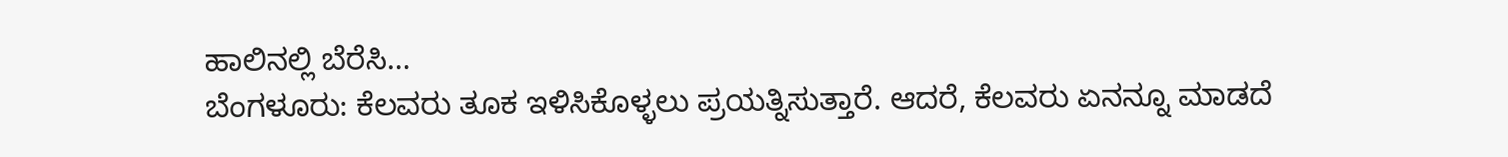ಹಾಲಿನಲ್ಲಿ ಬೆರೆಸಿ…
ಬೆಂಗಳೂರು: ಕೆಲವರು ತೂಕ ಇಳಿಸಿಕೊಳ್ಳಲು ಪ್ರಯತ್ನಿಸುತ್ತಾರೆ. ಆದರೆ, ಕೆಲವರು ಏನನ್ನೂ ಮಾಡದೆ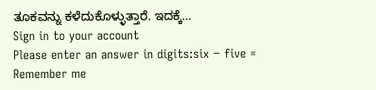ತೂಕವನ್ನು ಕಳೆದುಕೊಳ್ಳುತ್ತಾರೆ. ಇದಕ್ಕೆ…
Sign in to your account
Please enter an answer in digits:six − five =
Remember me